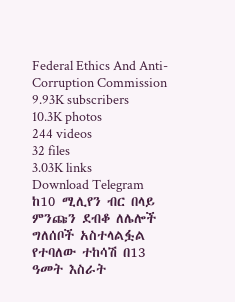Federal Ethics And Anti- Corruption Commission
9.93K subscribers
10.3K photos
244 videos
32 files
3.03K links
Download Telegram
ከ10 ሚሊየን ብር በላይ ምንጩን ደብቆ ለሌሎች ግለሰቦች አስተላልፏል የተባለው ተከሳሽ በ13 ዓመት እስራት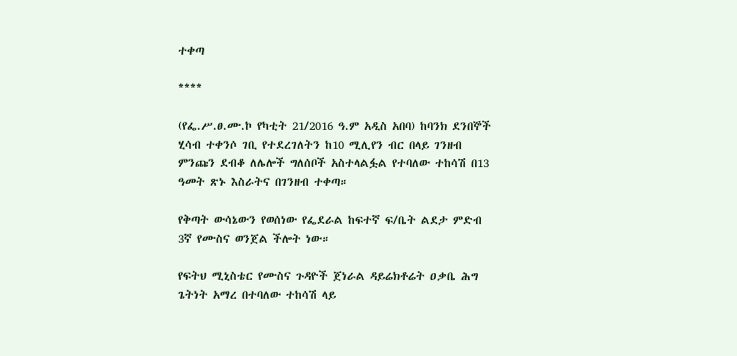ተቀጣ

****

(የፌ.ሥ.ፀ.ሙ.ኮ የካቲት 21/2016 ዓ.ም አዲስ አበባ) ከባንክ ደንበኞች ሂሳብ ተቀንሶ ገቢ የተደረገለትን ከ10 ሚሊየን ብር በላይ ገንዘብ ምንጩን ደብቆ ለሌሎች ግለሰቦች አስተላልፏል የተባለው ተከሳሽ በ13 ዓመት ጽኑ እስራትና በገንዘብ ተቀጣ።

የቅጣት ውሳኔውን የወሰነው የፌደራል ከፍተኛ ፍ/ቤት ልደታ ምድብ 3ኛ የሙስና ወንጀል ችሎት ነው።

የፍትህ ሚኒስቴር የሙስና ጉዳዮች ጀነራል ዳይሬክቶሬት ዐቃቤ ሕግ ጌትነት አማረ በተባለው ተከሳሽ ላይ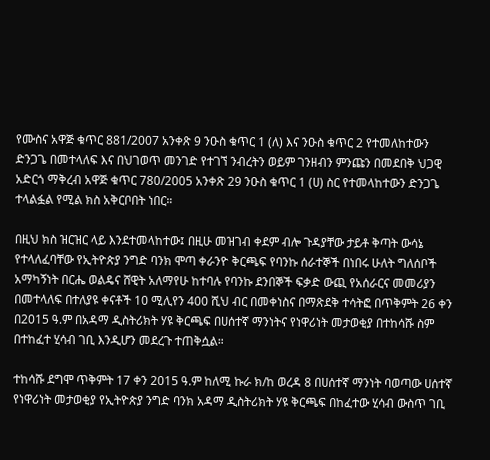የሙስና አዋጅ ቁጥር 881/2007 አንቀጽ 9 ንዑስ ቁጥር 1 (ለ) እና ንዑስ ቁጥር 2 የተመለከተውን ድንጋጌ በመተላለፍ እና በህገወጥ መንገድ የተገኘ ንብረትን ወይም ገንዘብን ምንጩን በመደበቅ ህጋዊ አድርጎ ማቅረብ አዋጅ ቁጥር 780/2005 አንቀጽ 29 ንዑስ ቁጥር 1 (ሀ) ስር የተመላከተውን ድንጋጌ ተላልፏል የሚል ክስ አቅርቦበት ነበር።

በዚህ ክስ ዝርዝር ላይ እንደተመላከተው፤ በዚሁ መዝገብ ቀደም ብሎ ጉዳያቸው ታይቶ ቅጣት ውሳኔ የተላለፈባቸው የኢትዮጵያ ንግድ ባንክ ሞጣ ቀራንዮ ቅርጫፍ የባንኩ ሰራተኞች በነበሩ ሁለት ግለሰቦች አማካኝነት በርሔ ወልዴና ሸዊት አለማየሁ ከተባሉ የባንኩ ደንበኞች ፍቃድ ውጪ የአሰራርና መመሪያን በመተላለፍ በተለያዩ ቀናቶች 10 ሚሊየን 400 ሺህ ብር በመቀነስና በማጽደቅ ተሳትፎ በጥቅምት 26 ቀን በ2015 ዓ.ም በአዳማ ዲስትሪክት ሃዩ ቅርጫፍ በሀሰተኛ ማንነትና የነዋሪነት መታወቂያ በተከሳሹ ስም በተከፈተ ሂሳብ ገቢ እንዲሆን መደረጉ ተጠቅሷል።

ተከሳሹ ደግሞ ጥቅምት 17 ቀን 2015 ዓ.ም ከለሚ ኩራ ክ/ከ ወረዳ 8 በሀሰተኛ ማንነት ባወጣው ሀሰተኛ የነዋሪነት መታወቂያ የኢትዮጵያ ንግድ ባንክ አዳማ ዲስትሪክት ሃዩ ቅርጫፍ በከፈተው ሂሳብ ውስጥ ገቢ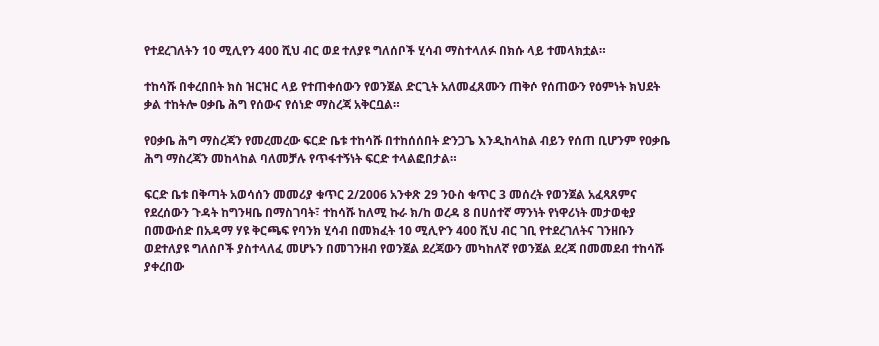የተደረገለትን 10 ሚሊየን 400 ሺህ ብር ወደ ተለያዩ ግለሰቦች ሂሳብ ማስተላለፉ በክሱ ላይ ተመላክቷል።

ተከሳሹ በቀረበበት ክስ ዝርዝር ላይ የተጠቀሰውን የወንጀል ድርጊት አለመፈጸሙን ጠቅሶ የሰጠውን የዕምነት ክህደት ቃል ተከትሎ ዐቃቤ ሕግ የሰውና የሰነድ ማስረጃ አቅርቧል።

የዐቃቤ ሕግ ማስረጃን የመረመረው ፍርድ ቤቱ ተከሳሹ በተከሰሰበት ድንጋጌ እንዲከላከል ብይን የሰጠ ቢሆንም የዐቃቤ ሕግ ማስረጃን መከላከል ባለመቻሉ የጥፋተኝነት ፍርድ ተላልፎበታል።

ፍርድ ቤቱ በቅጣት አወሳሰን መመሪያ ቁጥር 2/2006 አንቀጽ 29 ንዑስ ቁጥር 3 መሰረት የወንጀል አፈጻጸምና የደረሰውን ጉዳት ከግንዛቤ በማስገባት፣ ተከሳሹ ከለሚ ኩራ ክ/ከ ወረዳ 8 በሀሰተኛ ማንነት የነዋሪነት መታወቂያ በመውሰድ በአዳማ ሃዩ ቅርጫፍ የባንክ ሂሳብ በመክፈት 10 ሚሊዮን 400 ሺህ ብር ገቢ የተደረገለትና ገንዘቡን ወደተለያዩ ግለሰቦች ያስተላለፈ መሆኑን በመገንዘብ የወንጀል ደረጃውን መካከለኛ የወንጀል ደረጃ በመመደብ ተከሳሹ ያቀረበው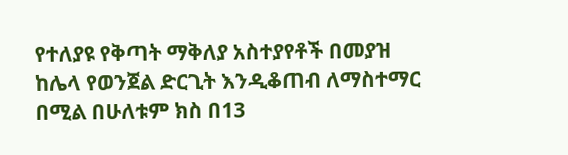የተለያዩ የቅጣት ማቅለያ አስተያየቶች በመያዝ ከሌላ የወንጀል ድርጊት እንዲቆጠብ ለማስተማር በሚል በሁለቱም ክስ በ13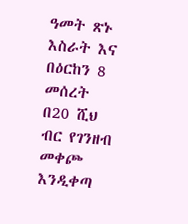ዓመት ጽኑ እስራት እና በዕርከን 8 መሰረት በ20 ሺህ ብር የገንዘብ መቀጮ እንዲቀጣ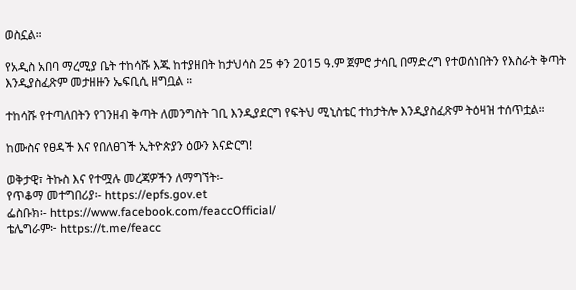ወስኗል።

የአዲስ አበባ ማረሚያ ቤት ተከሳሹ እጁ ከተያዘበት ከታህሳስ 25 ቀን 2015 ዓ.ም ጀምሮ ታሳቢ በማድረግ የተወሰነበትን የእስራት ቅጣት እንዲያስፈጽም መታዘዙን ኤፍቢሲ ዘግቧል ።

ተከሳሹ የተጣለበትን የገንዘብ ቅጣት ለመንግስት ገቢ እንዲያደርግ የፍትህ ሚኒስቴር ተከታትሎ እንዲያስፈጽም ትዕዛዝ ተሰጥቷል።

ከሙስና የፀዳች እና የበለፀገች ኢትዮጵያን ዕውን እናድርግ!

ወቅታዊ፣ ትኩስ እና የተሟሉ መረጃዎችን ለማግኘት፡-
የጥቆማ መተግበሪያ፡- https://epfs.gov.et
ፌስቡክ፡- https://www.facebook.com/feaccOfficial/
ቴሌግራም፦ https://t.me/feacc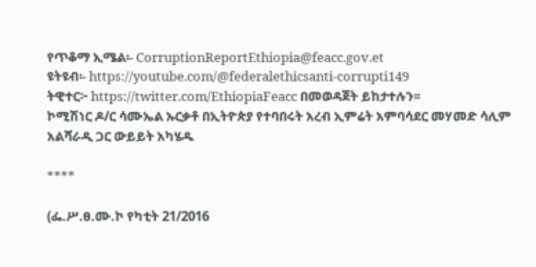የጥቆማ ኢሜል፡- CorruptionReportEthiopia@feacc.gov.et
ዩትዩብ፡- https://youtube.com/@federalethicsanti-corrupti149
ትዊተር፦ https://twitter.com/EthiopiaFeacc በመወዳጀት ይከታተሉን፡፡
ኮሚሽነር ዶ/ር ሳሙኤል ኡርቃቶ በኢትዮጵያ የተባበሩት አረብ ኢምሬት አምባሳደር መሃመድ ሳሊም አልሻራዲ ጋር ውይይት አካሄዱ

****

(ፌ.ሥ.ፀ.ሙ.ኮ የካቲት 21/2016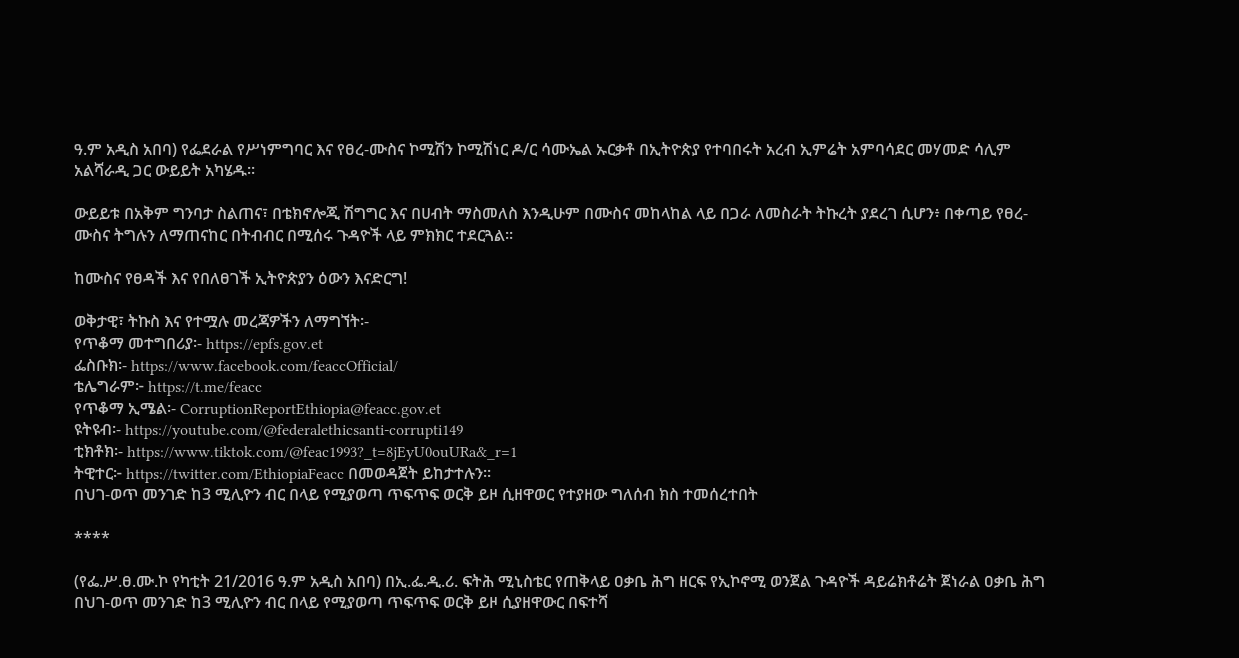ዓ.ም አዲስ አበባ) የፌደራል የሥነምግባር እና የፀረ-ሙስና ኮሚሽን ኮሚሽነር ዶ/ር ሳሙኤል ኡርቃቶ በኢትዮጵያ የተባበሩት አረብ ኢምሬት አምባሳደር መሃመድ ሳሊም አልሻራዲ ጋር ውይይት አካሄዱ፡፡

ውይይቱ በአቅም ግንባታ ስልጠና፣ በቴክኖሎጂ ሽግግር እና በሀብት ማስመለስ እንዲሁም በሙስና መከላከል ላይ በጋራ ለመስራት ትኩረት ያደረገ ሲሆን፥ በቀጣይ የፀረ-ሙስና ትግሉን ለማጠናከር በትብብር በሚሰሩ ጉዳዮች ላይ ምክክር ተደርጓል።

ከሙስና የፀዳች እና የበለፀገች ኢትዮጵያን ዕውን እናድርግ!

ወቅታዊ፣ ትኩስ እና የተሟሉ መረጃዎችን ለማግኘት፡-
የጥቆማ መተግበሪያ፡- https://epfs.gov.et
ፌስቡክ፡- https://www.facebook.com/feaccOfficial/
ቴሌግራም፦ https://t.me/feacc
የጥቆማ ኢሜል፡- CorruptionReportEthiopia@feacc.gov.et
ዩትዩብ፡- https://youtube.com/@federalethicsanti-corrupti149
ቲክቶክ፡- https://www.tiktok.com/@feac1993?_t=8jEyU0ouURa&_r=1
ትዊተር፦ https://twitter.com/EthiopiaFeacc በመወዳጀት ይከታተሉን፡፡
በህገ-ወጥ መንገድ ከ3 ሚሊዮን ብር በላይ የሚያወጣ ጥፍጥፍ ወርቅ ይዞ ሲዘዋወር የተያዘው ግለሰብ ክስ ተመሰረተበት

****

(የፌ.ሥ.ፀ.ሙ.ኮ የካቲት 21/2016 ዓ.ም አዲስ አበባ) በኢ.ፌ.ዲ.ሪ. ፍትሕ ሚኒስቴር የጠቅላይ ዐቃቤ ሕግ ዘርፍ የኢኮኖሚ ወንጀል ጉዳዮች ዳይሬክቶሬት ጀነራል ዐቃቤ ሕግ በህገ-ወጥ መንገድ ከ3 ሚሊዮን ብር በላይ የሚያወጣ ጥፍጥፍ ወርቅ ይዞ ሲያዘዋውር በፍተሻ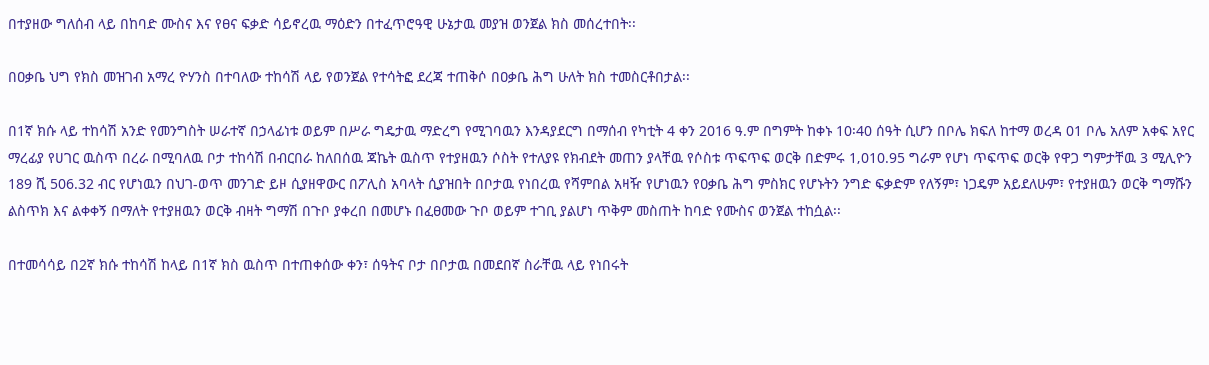በተያዘው ግለሰብ ላይ በከባድ ሙስና እና የፀና ፍቃድ ሳይኖረዉ ማዕድን በተፈጥሮዓዊ ሁኔታዉ መያዝ ወንጀል ክስ መሰረተበት፡፡

በዐቃቤ ህግ የክስ መዝገብ አማረ ዮሃንስ በተባለው ተከሳሽ ላይ የወንጀል የተሳትፎ ደረጃ ተጠቅሶ በዐቃቤ ሕግ ሁለት ክስ ተመስርቶበታል፡፡

በ1ኛ ክሱ ላይ ተከሳሽ አንድ የመንግስት ሠራተኛ በኃላፊነቱ ወይም በሥራ ግዴታዉ ማድረግ የሚገባዉን እንዳያደርግ በማሰብ የካቲት 4 ቀን 2016 ዓ.ም በግምት ከቀኑ 10፡40 ሰዓት ሲሆን በቦሌ ክፍለ ከተማ ወረዳ 01 ቦሌ አለም አቀፍ አየር ማረፊያ የሀገር ዉስጥ በረራ በሚባለዉ ቦታ ተከሳሽ በብርበራ ከለበሰዉ ጃኬት ዉስጥ የተያዘዉን ሶስት የተለያዩ የክብደት መጠን ያላቸዉ የሶስቱ ጥፍጥፍ ወርቅ በድምሩ 1‚010.95 ግራም የሆነ ጥፍጥፍ ወርቅ የዋጋ ግምታቸዉ 3 ሚሊዮን 189 ሺ 506.32 ብር የሆነዉን በህገ-ወጥ መንገድ ይዞ ሲያዘዋውር በፖሊስ አባላት ሲያዝበት በቦታዉ የነበረዉ የሻምበል አዛዥ የሆነዉን የዐቃቤ ሕግ ምስክር የሆኑትን ንግድ ፍቃድም የለኝም፣ ነጋዴም አይደለሁም፣ የተያዘዉን ወርቅ ግማሹን ልስጥክ እና ልቀቀኝ በማለት የተያዘዉን ወርቅ ብዛት ግማሽ በጉቦ ያቀረበ በመሆኑ በፈፀመው ጉቦ ወይም ተገቢ ያልሆነ ጥቅም መስጠት ከባድ የሙስና ወንጀል ተከሷል፡፡

በተመሳሳይ በ2ኛ ክሱ ተከሳሽ ከላይ በ1ኛ ክስ ዉስጥ በተጠቀሰው ቀን፣ ሰዓትና ቦታ በቦታዉ በመደበኛ ስራቸዉ ላይ የነበሩት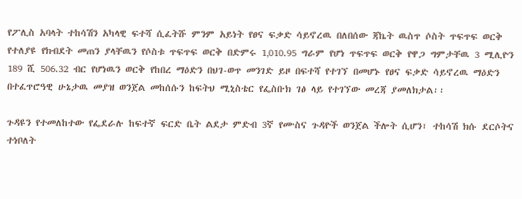የፖሊስ አባላት ተከሳሽን አካላዊ ፍተሻ ሲፈትሹ ምንም አይነት የፀና ፍቃድ ሳይኖረዉ በለበሰው ጃኬት ዉስጥ ሶስት ጥፍጥፍ ወርቅ የተለያዩ የክብደት መጠን ያላቸዉን የሶስቱ ጥፍጥፍ ወርቅ በድምሩ 1‚010.95 ግራም የሆነ ጥፍጥፍ ወርቅ የዋጋ ግምታቸዉ 3 ሚሊዮን 189 ሺ 506.32 ብር የሆነዉን ወርቅ የከበረ ማዕድን በህገ-ወጥ መንገድ ይዞ በፍተሻ የተገኘ በመሆኑ የፀና ፍቃድ ሳይኖረዉ ማዕድን በተፈጥሮዓዊ ሁኔታዉ መያዝ ወንጀል መከሰሱን ከፍትህ ሚኒስቴር የፌስቡክ ገፅ ላይ የተገኘው መረጃ ያመለክታል፡፡

ጉዳዩን የተመለከተው የፌደራሉ ከፍተኛ ፍርድ ቤት ልደታ ምድብ 3ኛ የሙስና ጉዳዮች ወንጀል ችሎት ሲሆን፣ ተከሳሽ ክሱ ደርሶትና ተነቦለት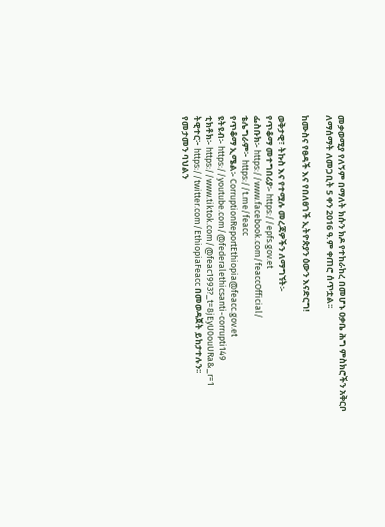መቃወሚያ የለኝም በማለት ክሱን ክዶ የተከራከረ በመሆኑ ዐቃቤ ሕግ ምስክሮችን አቅርቦ ለማሰማት ለመጋቢት 5 ቀን 2016 ዓ.ም ቀጠሮ ሰጥቷል፡፡

ከሙስና የፀዳች እና የበለፀገች ኢትዮጵያን ዕውን እናድርግ!

ወቅታዊ፣ ትኩስ እና የተሟሉ መረጃዎችን ለማግኘት፡-
የጥቆማ መተግበሪያ፡- https://epfs.gov.et
ፌስቡክ፡- https://www.facebook.com/feaccOfficial/
ቴሌግራም፦ https://t.me/feacc
የጥቆማ ኢሜል፡- CorruptionReportEthiopia@feacc.gov.et
ዩትዩብ፡- https://youtube.com/@federalethicsanti-corrupti149
ቲክቶክ፡- https://www.tiktok.com/@feac1993?_t=8jEyU0ouURa&_r=1
ትዊተር፦ https://twitter.com/EthiopiaFeacc በመወዳጀት ይከታተሉን፡፡
የመታመን ባህልን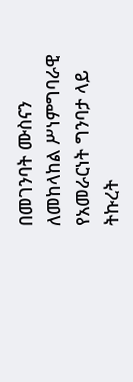በመገንባት ሙስናን ለመከላከል ሥነምግባራዊ የአመራርነት ግንባታ ላይ ትኩረት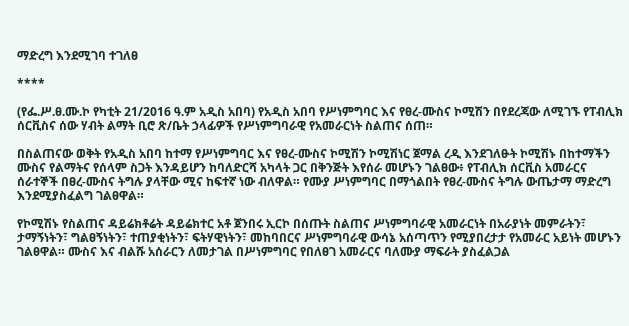ማድረግ እንደሚገባ ተገለፀ

****

(የፌ.ሥ.ፀ.ሙ.ኮ የካቲት 21/2016 ዓ.ም አዲስ አበባ) የአዲስ አበባ የሥነምግባር እና የፀረ-ሙስና ኮሚሽን በየደረጃው ለሚገኙ የፐብሊክ ሰርቪስና ሰው ሃብት ልማት ቢሮ ጽ/ቤት ኃላፊዎች የሥነምግባራዊ የአመራርነት ስልጠና ሰጠ።

በስልጠናው ወቅት የአዲስ አበባ ከተማ የሥነምግባር እና የፀረ-ሙስና ኮሚሽን ኮሚሽነር ጀማል ረዲ እንደገለፁት ኮሚሽኑ በከተማችን ሙስና የልማትና የሰላም ስጋት እንዳይሆን ከባለድርሻ አካላት ጋር በቅንጅት እየሰራ መሆኑን ገልፀው፥ የፐብሊክ ሰርቪስ አመራርና ሰራተኞች በፀረ-ሙስና ትግሉ ያላቸው ሚና ከፍተኛ ነው ብለዋል። የሙያ ሥነምግባር በማጎልበት የፀረ-ሙስና ትግሉ ውጤታማ ማድረግ እንደሚያስፈልግ ገልፀዋል።

የኮሚሽኑ የስልጠና ዳይሬክቶሬት ዳይሬክተር አቶ ጀንበሩ ኢርኮ በሰጡት ስልጠና ሥነምግባራዊ አመራርነት በአራያነት መምራትን፣ ታማኝነትን፣ ግልፀኝነትን፣ ተጠያቂነትን፣ ፍትሃዊነትን፣ መከባበርና ሥነምግባራዊ ውሳኔ አሰጣጥን የሚያበረታታ የአመራር አይነት መሆኑን ገልፀዋል። ሙስና እና ብልሹ አሰራርን ለመታገል በሥነምግባር የበለፀገ አመራርና ባለሙያ ማፍራት ያስፈልጋል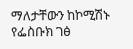ማለታቸውን ከኮሚሽኑ የፌስቡክ ገፅ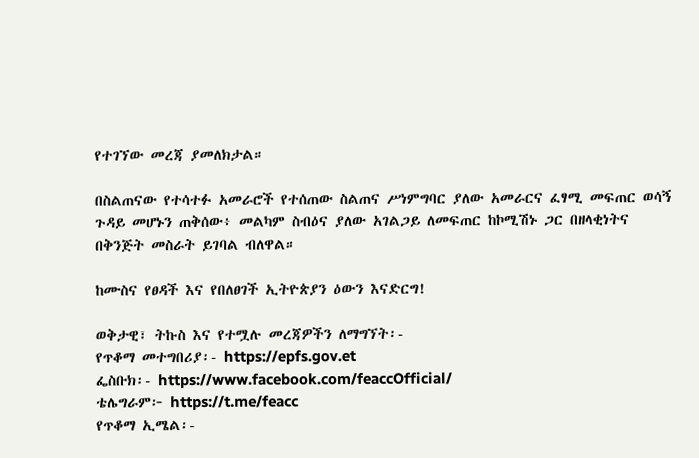የተገኘው መረጃ ያመለክታል።

በስልጠናው የተሳተፉ አመራሮች የተሰጠው ስልጠና ሥነምግባር ያለው አመራርና ፈፃሚ መፍጠር ወሳኝ ጉዳይ መሆኑን ጠቅሰው፥ መልካም ስብዕና ያለው አገልጋይ ለመፍጠር ከኮሚሽኑ ጋር በዘላቂነትና በቅንጅት መስራት ይገባል ብለዋል።

ከሙስና የፀዳች እና የበለፀገች ኢትዮጵያን ዕውን እናድርግ!

ወቅታዊ፣ ትኩስ እና የተሟሉ መረጃዎችን ለማግኘት፡-
የጥቆማ መተግበሪያ፡- https://epfs.gov.et
ፌስቡክ፡- https://www.facebook.com/feaccOfficial/
ቴሌግራም፦ https://t.me/feacc
የጥቆማ ኢሜል፡-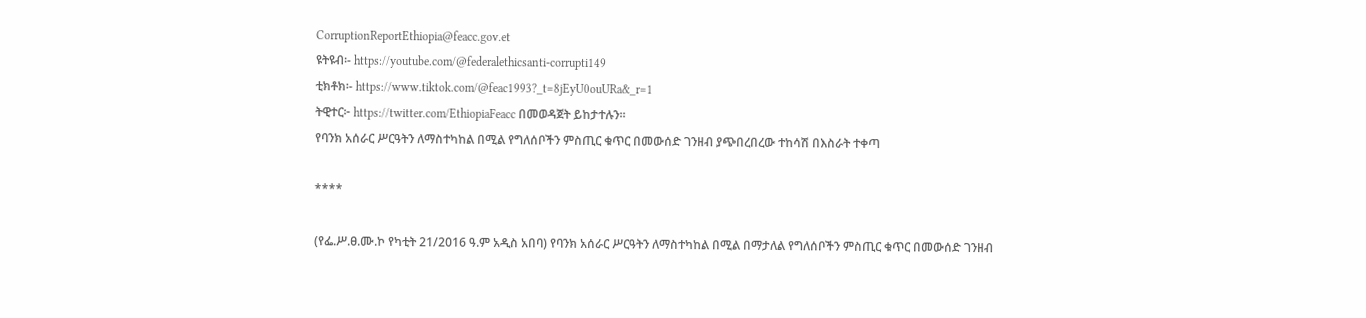CorruptionReportEthiopia@feacc.gov.et
ዩትዩብ፡- https://youtube.com/@federalethicsanti-corrupti149
ቲክቶክ፡- https://www.tiktok.com/@feac1993?_t=8jEyU0ouURa&_r=1
ትዊተር፦ https://twitter.com/EthiopiaFeacc በመወዳጀት ይከታተሉን፡፡
የባንክ አሰራር ሥርዓትን ለማስተካከል በሚል የግለሰቦችን ምስጢር ቁጥር በመውሰድ ገንዘብ ያጭበረበረው ተከሳሽ በእስራት ተቀጣ

****

(የፌ.ሥ.ፀ.ሙ.ኮ የካቲት 21/2016 ዓ.ም አዲስ አበባ) የባንክ አሰራር ሥርዓትን ለማስተካከል በሚል በማታለል የግለሰቦችን ምስጢር ቁጥር በመውሰድ ገንዘብ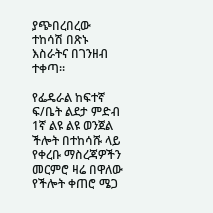ያጭበረበረው ተከሳሽ በጽኑ እስራትና በገንዘብ ተቀጣ።

የፌዴራል ከፍተኛ ፍ/ቤት ልደታ ምድብ 1ኛ ልዩ ልዩ ወንጀል ችሎት በተከሳሹ ላይ የቀረቡ ማስረጃዎችን መርምሮ ዛሬ በዋለው የችሎት ቀጠሮ ሜጋ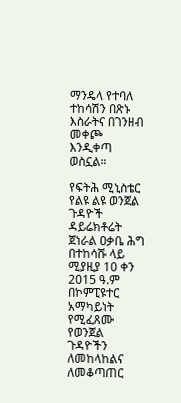ማንዴላ የተባለ ተከሳሽን በጽኑ እስራትና በገንዘብ መቀጮ እንዲቀጣ ወስኗል።

የፍትሕ ሚኒስቴር የልዩ ልዩ ወንጀል ጉዳዮች ዳይሬክቶሬት ጀነራል ዐቃቤ ሕግ በተከሳሹ ላይ ሚያዚያ 10 ቀን 2015 ዓ.ም በኮምፒዩተር አማካይነት የሚፈጸሙ የወንጀል ጉዳዮችን ለመከላከልና ለመቆጣጠር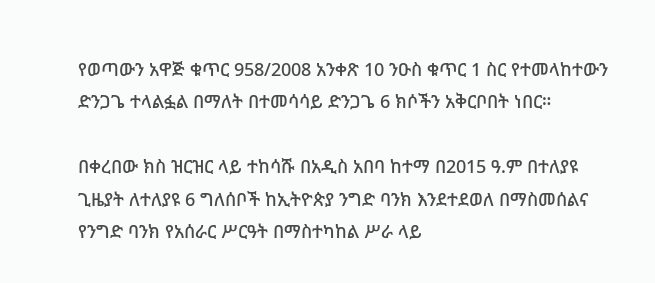የወጣውን አዋጅ ቁጥር 958/2008 አንቀጽ 10 ንዑስ ቁጥር 1 ስር የተመላከተውን ድንጋጌ ተላልፏል በማለት በተመሳሳይ ድንጋጌ 6 ክሶችን አቅርቦበት ነበር።

በቀረበው ክስ ዝርዝር ላይ ተከሳሹ በአዲስ አበባ ከተማ በ2015 ዓ.ም በተለያዩ ጊዜያት ለተለያዩ 6 ግለሰቦች ከኢትዮጵያ ንግድ ባንክ እንደተደወለ በማስመሰልና የንግድ ባንክ የአሰራር ሥርዓት በማስተካከል ሥራ ላይ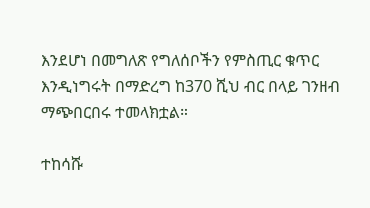እንደሆነ በመግለጽ የግለሰቦችን የምስጢር ቁጥር እንዲነግሩት በማድረግ ከ370 ሺህ ብር በላይ ገንዘብ ማጭበርበሩ ተመላክቷል።

ተከሳሹ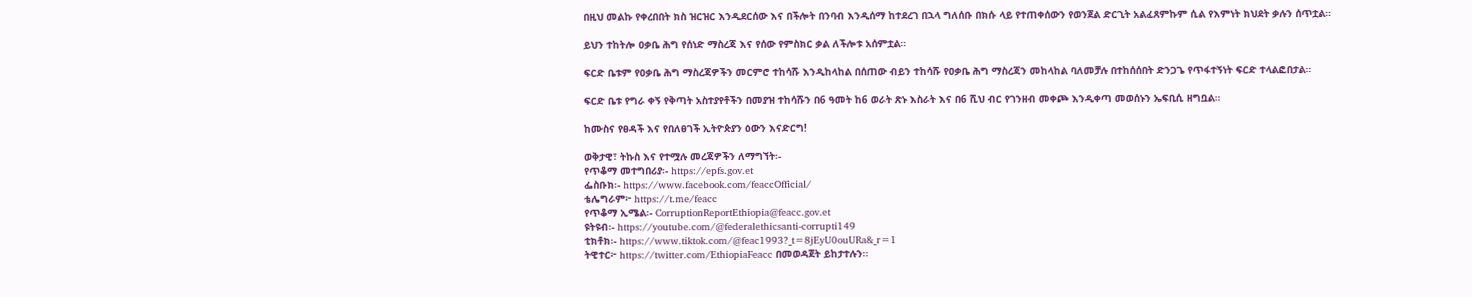በዚህ መልኩ የቀረበበት ክስ ዝርዝር እንዲደርሰው እና በችሎት በንባብ እንዲሰማ ከተደረገ በኋላ ግለሰቡ በክሱ ላይ የተጠቀሰውን የወንጀል ድርጊት አልፈጸምኩም ሲል የእምነት ክህደት ቃሉን ሰጥቷል።

ይህን ተከትሎ ዐቃቤ ሕግ የሰነድ ማስረጃ እና የሰው የምስክር ቃል ለችሎቱ አሰምቷል።

ፍርድ ቤቱም የዐቃቤ ሕግ ማስረጃዎችን መርምሮ ተከሳሹ እንዲከላከል በሰጠው ብይን ተከሳሹ የዐቃቤ ሕግ ማስረጃን መከላከል ባለመቻሉ በተከሰሰበት ድንጋጌ የጥፋተኝነት ፍርድ ተላልፎበታል።

ፍርድ ቤቱ የግራ ቀኝ የቅጣት አስተያየቶችን በመያዝ ተከሳሹን በ6 ዓመት ከ6 ወራት ጽኑ እስራት እና በ6 ሺህ ብር የገንዘብ መቀጮ እንዲቀጣ መወሰኑን ኤፍቢሲ ዘግቧል።

ከሙስና የፀዳች እና የበለፀገች ኢትዮጵያን ዕውን እናድርግ!

ወቅታዊ፣ ትኩስ እና የተሟሉ መረጃዎችን ለማግኘት፡-
የጥቆማ መተግበሪያ፡- https://epfs.gov.et
ፌስቡክ፡- https://www.facebook.com/feaccOfficial/
ቴሌግራም፦ https://t.me/feacc
የጥቆማ ኢሜል፡- CorruptionReportEthiopia@feacc.gov.et
ዩትዩብ፡- https://youtube.com/@federalethicsanti-corrupti149
ቲክቶክ፡- https://www.tiktok.com/@feac1993?_t=8jEyU0ouURa&_r=1
ትዊተር፦ https://twitter.com/EthiopiaFeacc በመወዳጀት ይከታተሉን፡፡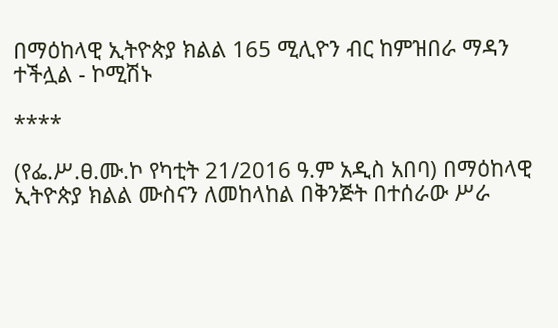በማዕከላዊ ኢትዮጵያ ክልል 165 ሚሊዮን ብር ከምዝበራ ማዳን ተችሏል - ኮሚሽኑ

****

(የፌ.ሥ.ፀ.ሙ.ኮ የካቲት 21/2016 ዓ.ም አዲስ አበባ) በማዕከላዊ ኢትዮጵያ ክልል ሙስናን ለመከላከል በቅንጅት በተሰራው ሥራ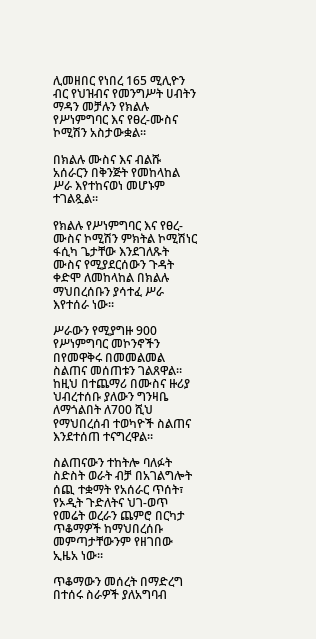ሊመዘበር የነበረ 165 ሚሊዮን ብር የህዝብና የመንግሥት ሀብትን ማዳን መቻሉን የክልሉ የሥነምግባር እና የፀረ-ሙስና ኮሚሽን አስታውቋል።

በክልሉ ሙስና እና ብልሹ አሰራርን በቅንጅት የመከላከል ሥራ እየተከናወነ መሆኑም ተገልጿል።

የክልሉ የሥነምግባር እና የፀረ-ሙስና ኮሚሽን ምክትል ኮሚሽነር ፋሲካ ጌታቸው እንደገለጹት ሙስና የሚያደርሰውን ጉዳት ቀድሞ ለመከላከል በክልሉ ማህበረሰቡን ያሳተፈ ሥራ እየተሰራ ነው።

ሥራውን የሚያግዙ 900 የሥነምግባር መኮንኖችን በየመዋቅሩ በመመልመል ስልጠና መሰጠቱን ገልጸዋል። ከዚህ በተጨማሪ በሙስና ዙሪያ ህብረተሰቡ ያለውን ግንዛቤ ለማጎልበት ለ700 ሺህ የማህበረሰብ ተወካዮች ስልጠና እንደተሰጠ ተናግረዋል።

ስልጠናውን ተከትሎ ባለፉት ስድስት ወራት ብቻ በአገልግሎት ሰጪ ተቋማት የአሰራር ጥሰት፣ የኦዲት ጉድለትና ህገ-ወጥ የመሬት ወረራን ጨምሮ በርካታ ጥቆማዎች ከማህበረሰቡ መምጣታቸውንም የዘገበው ኢዜአ ነው።

ጥቆማውን መሰረት በማድረግ በተሰሩ ስራዎች ያለአግባብ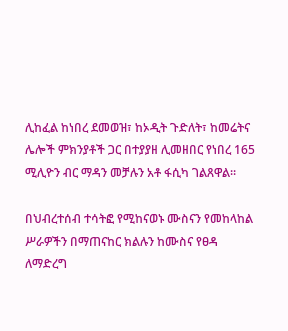ሊከፈል ከነበረ ደመወዝ፣ ከኦዲት ጉድለት፣ ከመሬትና ሌሎች ምክንያቶች ጋር በተያያዘ ሊመዘበር የነበረ 165 ሚሊዮን ብር ማዳን መቻሉን አቶ ፋሲካ ገልጸዋል።

በህብረተሰብ ተሳትፎ የሚከናወኑ ሙስናን የመከላከል ሥራዎችን በማጠናከር ክልሉን ከሙስና የፀዳ ለማድረግ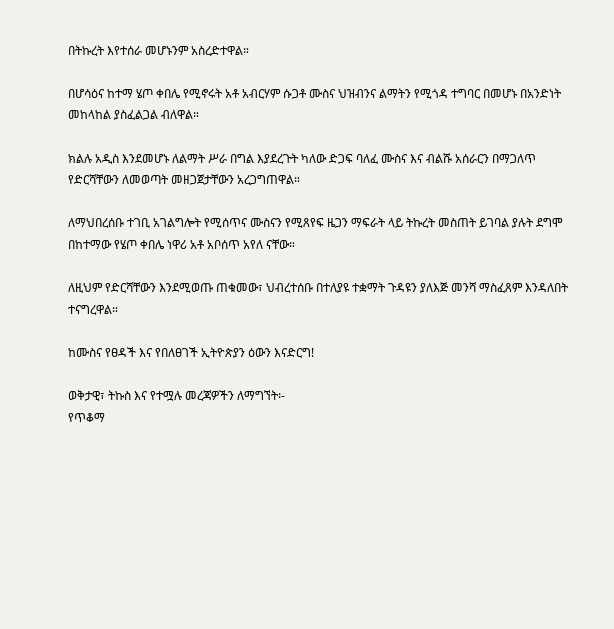በትኩረት እየተሰራ መሆኑንም አስረድተዋል።

በሆሳዕና ከተማ ሄጦ ቀበሌ የሚኖሩት አቶ አብርሃም ሱጋቶ ሙስና ህዝብንና ልማትን የሚጎዳ ተግባር በመሆኑ በአንድነት መከላከል ያስፈልጋል ብለዋል።

ክልሉ አዲስ እንደመሆኑ ለልማት ሥራ በግል እያደረጉት ካለው ድጋፍ ባለፈ ሙስና እና ብልሹ አሰራርን በማጋለጥ የድርሻቸውን ለመወጣት መዘጋጀታቸውን አረጋግጠዋል።

ለማህበረሰቡ ተገቢ አገልግሎት የሚሰጥና ሙስናን የሚጸየፍ ዜጋን ማፍራት ላይ ትኩረት መስጠት ይገባል ያሉት ደግሞ በከተማው የሄጦ ቀበሌ ነዋሪ አቶ አቦሰጥ አየለ ናቸው።

ለዚህም የድርሻቸውን እንደሚወጡ ጠቁመው፣ ህብረተሰቡ በተለያዩ ተቋማት ጉዳዩን ያለእጅ መንሻ ማስፈጸም እንዳለበት ተናግረዋል።

ከሙስና የፀዳች እና የበለፀገች ኢትዮጵያን ዕውን እናድርግ!

ወቅታዊ፣ ትኩስ እና የተሟሉ መረጃዎችን ለማግኘት፡-
የጥቆማ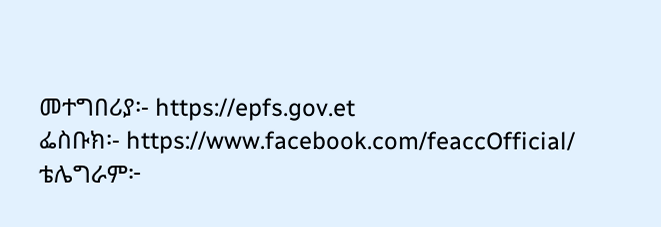መተግበሪያ፡- https://epfs.gov.et
ፌስቡክ፡- https://www.facebook.com/feaccOfficial/
ቴሌግራም፦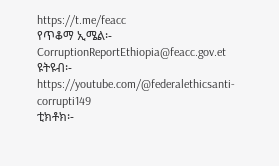https://t.me/feacc
የጥቆማ ኢሜል፡- CorruptionReportEthiopia@feacc.gov.et
ዩትዩብ፡- https://youtube.com/@federalethicsanti-corrupti149
ቲክቶክ፡-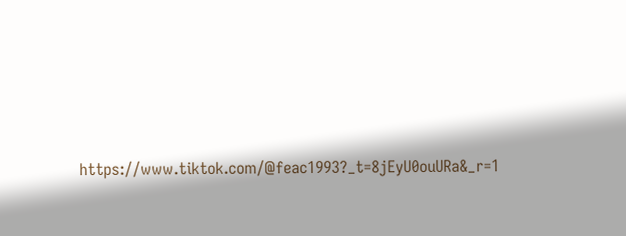https://www.tiktok.com/@feac1993?_t=8jEyU0ouURa&_r=1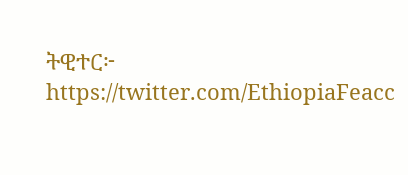ትዊተር፦ https://twitter.com/EthiopiaFeacc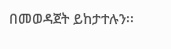በመወዳጀት ይከታተሉን፡፡